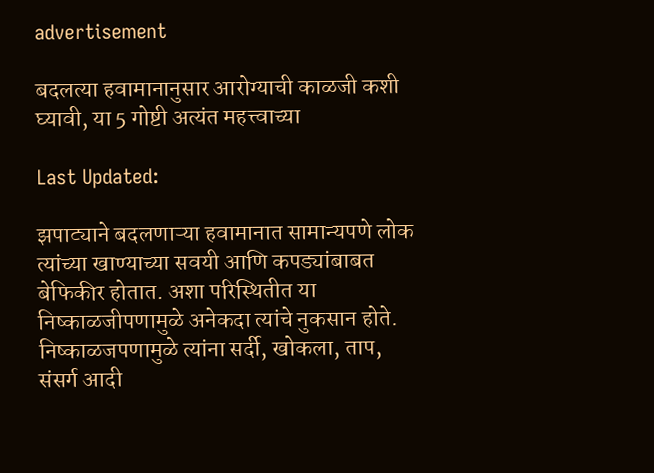advertisement

बदलत्या हवामानानुसार आरोग्याची काळजी कशी घ्यावी, या 5 गोष्टी अत्यंत महत्त्वाच्या

Last Updated:

झपाट्याने बदलणाऱ्या हवामानात सामान्यपणे लोक त्यांच्या खाण्याच्या सवयी आणि कपड्यांबाबत बेफिकीर होतात. अशा परिस्थितीत या निष्काळजीपणामुळे अनेकदा त्यांचे नुकसान होते. निष्काळजपणामुळे त्यांना सर्दी, खोकला, ताप, संसर्ग आदी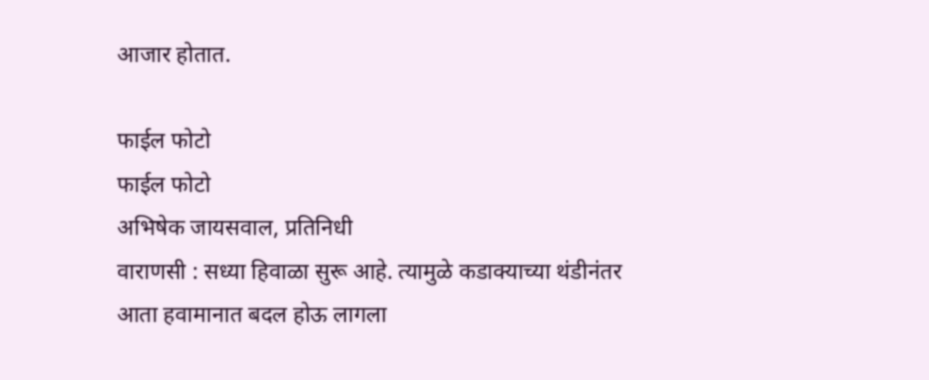आजार होतात.

फाईल फोटो
फाईल फोटो
अभिषेक जायसवाल, प्रतिनिधी
वाराणसी : सध्या हिवाळा सुरू आहे. त्यामुळे कडाक्याच्या थंडीनंतर आता हवामानात बदल होऊ लागला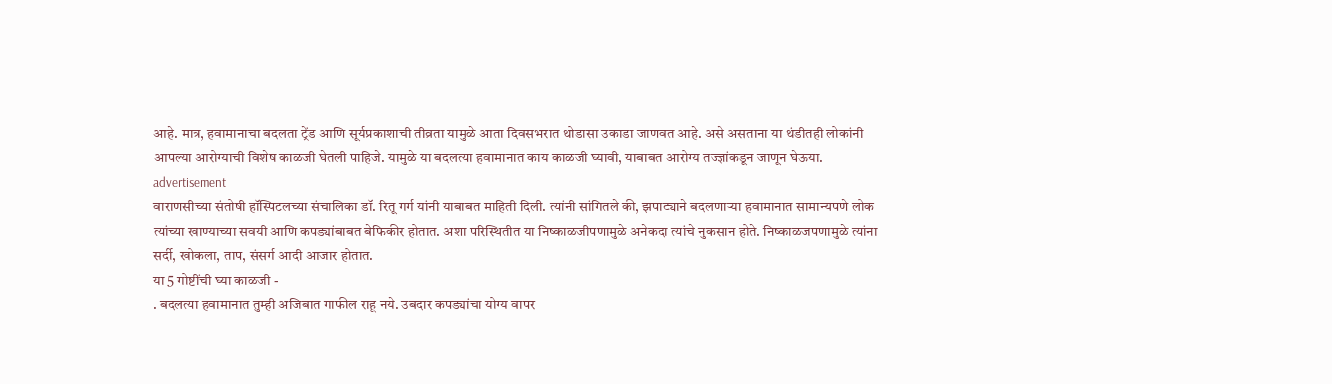आहे. मात्र, हवामानाचा बदलता ट्रेंड आणि सूर्यप्रकाशाची तीव्रता यामुळे आता दिवसभरात थोडासा उकाडा जाणवत आहे. असे असताना या थंडीतही लोकांनी आपल्या आरोग्याची विशेष काळजी घेतली पाहिजे. यामुळे या बदलत्या हवामानात काय काळजी घ्यावी, याबाबत आरोग्य तज्ज्ञांकडून जाणून घेऊया.
advertisement
वाराणसीच्या संतोषी हॉस्पिटलच्या संचालिका डॉ. रितू गर्ग यांनी याबाबत माहिती दिली. त्यांनी सांगितले की, झपाट्याने बदलणाऱ्या हवामानात सामान्यपणे लोक त्यांच्या खाण्याच्या सवयी आणि कपड्यांबाबत बेफिकीर होतात. अशा परिस्थितीत या निष्काळजीपणामुळे अनेकदा त्यांचे नुकसान होते. निष्काळजपणामुळे त्यांना सर्दी, खोकला, ताप, संसर्ग आदी आजार होतात.
या 5 गोष्टींची घ्या काळजी -
. बदलत्या हवामानात तुम्ही अजिबात गाफील राहू नये. उबदार कपड्यांचा योग्य वापर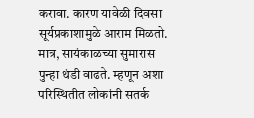करावा. कारण यावेळी दिवसा सूर्यप्रकाशामुळे आराम मिळतो. मात्र, सायंकाळच्या सुमारास पुन्हा थंडी वाढते. म्हणून अशा परिस्थितीत लोकांनी सतर्क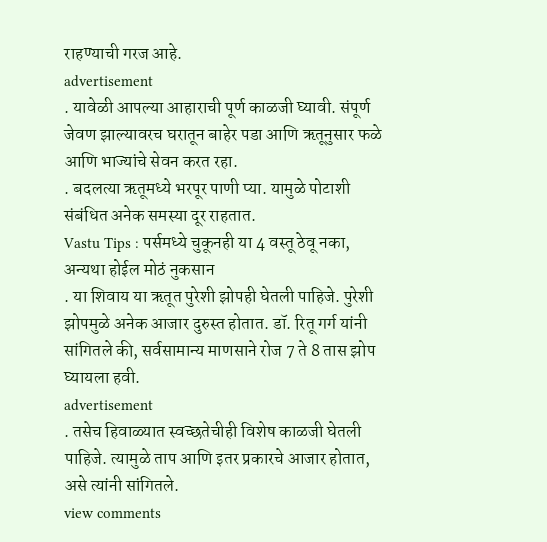राहण्याची गरज आहे.
advertisement
. यावेळी आपल्या आहाराची पूर्ण काळजी घ्यावी. संपूर्ण जेवण झाल्यावरच घरातून बाहेर पडा आणि ऋतूनुसार फळे आणि भाज्यांचे सेवन करत रहा.
. बदलत्या ऋतूमध्ये भरपूर पाणी प्या. यामुळे पोटाशी संबंधित अनेक समस्या दूर राहतात.
Vastu Tips : पर्समध्ये चुकूनही या 4 वस्तू ठेवू नका, अन्यथा होईल मोठं नुकसान
. या शिवाय या ऋतूत पुरेशी झोपही घेतली पाहिजे. पुरेशी झोपमुळे अनेक आजार दुरुस्त होतात. डॉ. रितू गर्ग यांनी सांगितले की, सर्वसामान्य माणसाने रोज 7 ते 8 तास झोप घ्यायला हवी.
advertisement
. तसेच हिवाळ्यात स्वच्छतेचीही विशेष काळजी घेतली पाहिजे. त्यामुळे ताप आणि इतर प्रकारचे आजार होतात, असे त्यांनी सांगितले.
view comments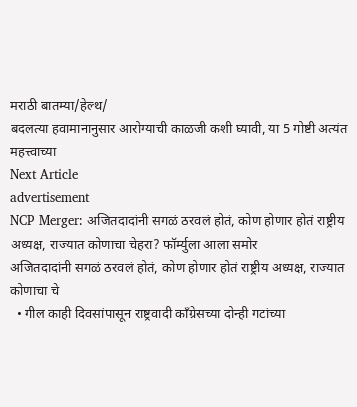मराठी बातम्या/हेल्थ/
बदलत्या हवामानानुसार आरोग्याची काळजी कशी घ्यावी, या 5 गोष्टी अत्यंत महत्त्वाच्या
Next Article
advertisement
NCP Merger: अजितदादांनी सगळं ठरवलं होतं, कोण होणार होतं राष्ट्रीय अध्यक्ष, राज्यात कोणाचा चेहरा? फॉर्म्युला आला समोर
अजितदादांनी सगळं ठरवलं होतं, कोण होणार होतं राष्ट्रीय अध्यक्ष, राज्यात कोणाचा चे
  • गील काही दिवसांपासून राष्ट्रवादी काँग्रेसच्या दोन्ही गटांच्या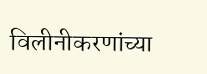विलीनीकरणांच्या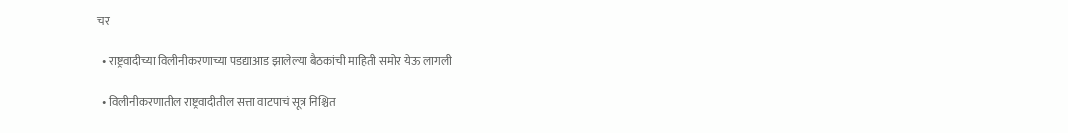चर

  • राष्ट्रवादीच्या विलीनीकरणाच्या पडद्याआड झालेल्या बैठकांची माहिती समोर येऊ लागली

  • विलीनीकरणातील राष्ट्रवादीतील सत्ता वाटपाचं सूत्र निश्चित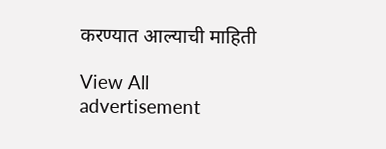करण्यात आल्याची माहिती

View All
advertisement